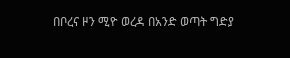በቦረና ዞን ሚዮ ወረዳ በአንድ ወጣት ግድያ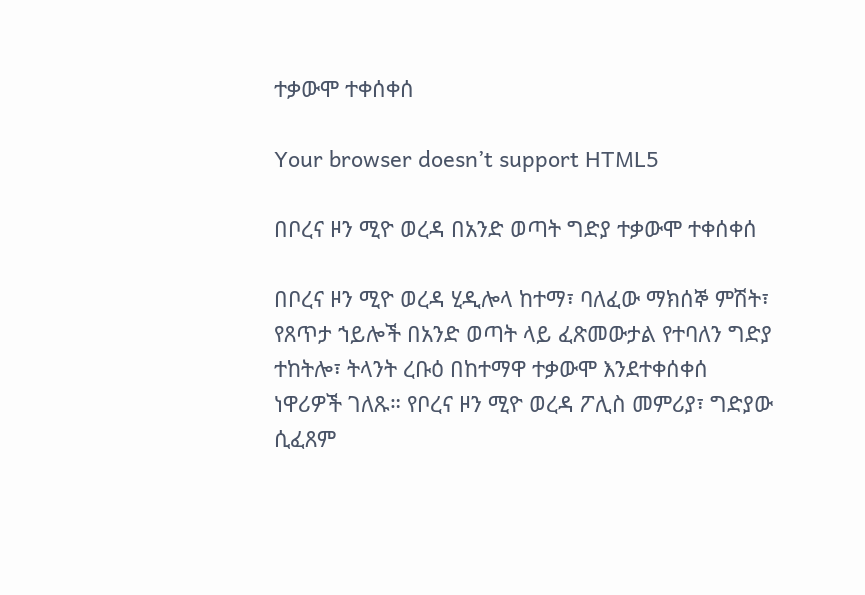ተቃውሞ ተቀሰቀሰ

Your browser doesn’t support HTML5

በቦረና ዞን ሚዮ ወረዳ በአንድ ወጣት ግድያ ተቃውሞ ተቀሰቀሰ

በቦረና ዞን ሚዮ ወረዳ ሂዲሎላ ከተማ፣ ባለፈው ማክሰኞ ምሽት፣ የጸጥታ ኀይሎች በአንድ ወጣት ላይ ፈጽመውታል የተባለን ግድያ ተከትሎ፣ ትላንት ረቡዕ በከተማዋ ተቃውሞ እንደተቀሰቀሰ ነዋሪዎች ገለጹ። የቦረና ዞን ሚዮ ወረዳ ፖሊስ መምሪያ፣ ግድያው ሲፈጸም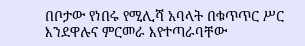በቦታው የነበሩ የሚሊሻ አባላት በቁጥጥር ሥር እንደዋሉና ምርመራ እየተጣራባቸው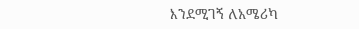እንደሚገኝ ለአሜሪካ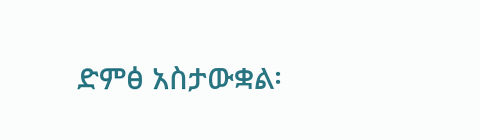ድምፅ አስታውቋል፡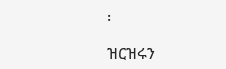፡

ዝርዝሩን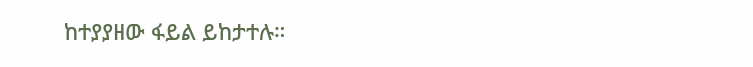ከተያያዘው ፋይል ይከታተሉ።